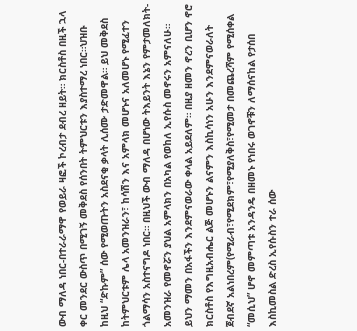ውብ ማለዳ ነበር-በተራራማዋ የወይራ ዛፎች ኮረብታ ደብረ ዘይት። ክርስቶስ በዚች ኋላ ቀር መንደር ውስጥ በሚገኝ መቅደስ የሰንበት ትምህርቱን እያስተማረ ነበር።ህዝቡ ከዚህ “ድኩም” ሰው የሚወጡትን አስደናቂ ቃላት ሊሰሙ ታድመዋል። ይህ መቅደስ ከትምህርቱም ሌላ አመንዝራን፣ ከሳሽን እና አምላክ መሆኑና አለመሆኑ የሚፈተን ጎልማሳን አስተናግዶ ነበር። በዚህች ውብ ማለዳ በሆነው ትእይንት እኔን የምታመለክት- አመንዝራ የመኖሯን ያህል አምላክን በአካል የወከለ ኢየሱስ መኖሩን አምናለሁ።
ይህን ማመን በአፋችን እንደምናወራው ቀላል አይደለም። በዚያ ዘመን ኖረን ቢሆን ኖሮ ክርስቶስ የእግዚአብሔር ልጅ መሆኑን ልናምን እስኪሳነን አሁን እንደምናወራለት ጀብደኛ አልነበረም(የሚራብ፣የሚደክም፣የሚያለቅስ፣የሚመታ በመጨረሻም የሚሰቀል “መሲህ” ሆኖ መምጣቱ አንዳንዴ በዘመኑ የነበሩ ወገኖቹን ለማሰናከል የታሰበ እስኪመስል ድረስ ኢየሱስን ተራ ሰው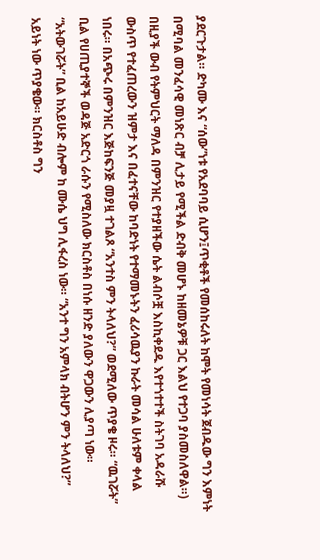ያደርጉታል። ድካሙ እና “ሰው”ነቱ የአደባባይ ሲሆን፤ጥቂቶች የመሰከሩለት ከሞት የመነሳት ጀብዱው ግን እምነት በሚባል መንፈሳዊ መነጽር ብቻ ሊታይ የሚችል ድብቅ መሆኑ ከዘመኔዎቹ ጋር እልህ የተጋባ ያስመስለዋል።)
በዚያች ውብ የትምህርት ማለዳ በምንዝር የተያዘችው ሴት ልብሶቿ እስኪቀደዱ እየተጎተተች ስትገባ አዳራሹ ውስጥ የተፈጠረውን ዝምታ እና በፈተናቸው ከባድነት የተማመኑትን ፈሪሳዉያን ኩራት መሳል ሁለቱም ቀላል ነበሩ። በአጭሩ በምንዝር እጅከፍንጅ መያዟ ተገልጾ “አንተስ ምን ትላለህ?” ወደሚለው ጥያቄ ዞሩ። “ዉገሯት” ቢል የሀጢያተኞች ወዳጅ አድርጎ ራሱን የሚስለው ክርስቶስ በነሱ ዘንድ ያለውን ዋጋውን ሊያጣ ነው። “አትውገሯት” ቢል ከአይሁድ ብሎም ከ ሙሴ ህግ ሊፋረስ ነው። “አንተ ግን አምላክ ብትሆን ምን ትላለህ?” አይነት ነው ጥያቄው። ክርስቶስ ግን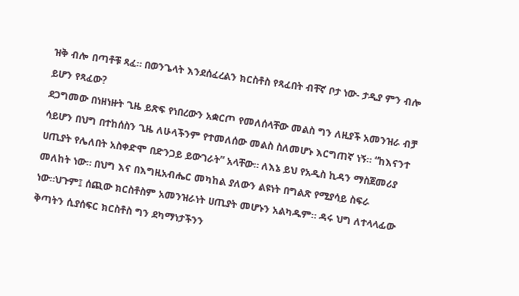ዝቅ ብሎ በጣቶቹ ጻፈ። በወንጌላት እንደሰፈረልን ክርስቶስ የጻፈበት ብቸኛ ቦታ ነው- ታዲያ ምን ብሎ ይሆን የጻፈው?
ደጋግመው በነዘነዙት ጊዜ ይጽፍ የነበረውን አቋርጦ የመለሰላቸው መልስ ግን ለዚያች አመንዝራ ብቻ ሳይሆን በህግ በተከሰስን ጊዜ ለሁላችንም የተመለሰው መልስ ስለመሆኑ እርግጠኛ ነኝ። “ከእናንተ ሀጢያት የሌለበት አስቀድሞ በድንጋይ ይውገራት” አላቸው። ለእኔ ይህ የአዲስ ኪዳን ማስጀመሪያ መለከት ነው። በህግ እና በእግዚአብሔር መካከል ያለውን ልዩነት በግልጽ የሚያሳይ ስፍራ ነው።ህጉም፤ ሰጪው ክርስቶስም አመንዝራነት ሀጢያት መሆኑን አልካዱም። ዳሩ ህግ ለተላላፊው ቅጣትን ሲያሰፍር ክርስቶስ ግን ደካማነታችንን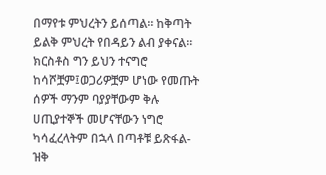በማየቱ ምህረትን ይሰጣል። ከቅጣት ይልቅ ምህረት የበዳይን ልብ ያቀናል።
ክርስቶስ ግን ይህን ተናግሮ ከሳሾቿም፤ወጋሪዎቿም ሆነው የመጡት ሰዎች ማንም ባያያቸውም ቅሉ ሀጢያተኞች መሆናቸውን ነግሮ ካሳፈረላትም በኋላ በጣቶቹ ይጽፋል-ዝቅ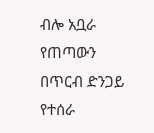ብሎ አቧራ የጠጣውን በጥርብ ድንጋይ የተሰራ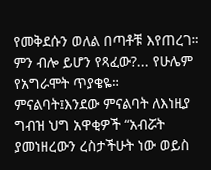የመቅደሱን ወለል በጣቶቹ እየጠረገ። ምን ብሎ ይሆን የጻፈው?... የሁሌም የአግራሞት ጥያቄዬ።
ምናልባት፤እንደው ምናልባት ለእነዚያ ግብዝ ህግ አዋቂዎች “አብሯት ያመነዘረውን ረስታችሁት ነው ወይስ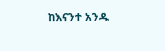ከእናንተ አንዱ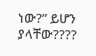ነው?” ይሆን ያላቸው????